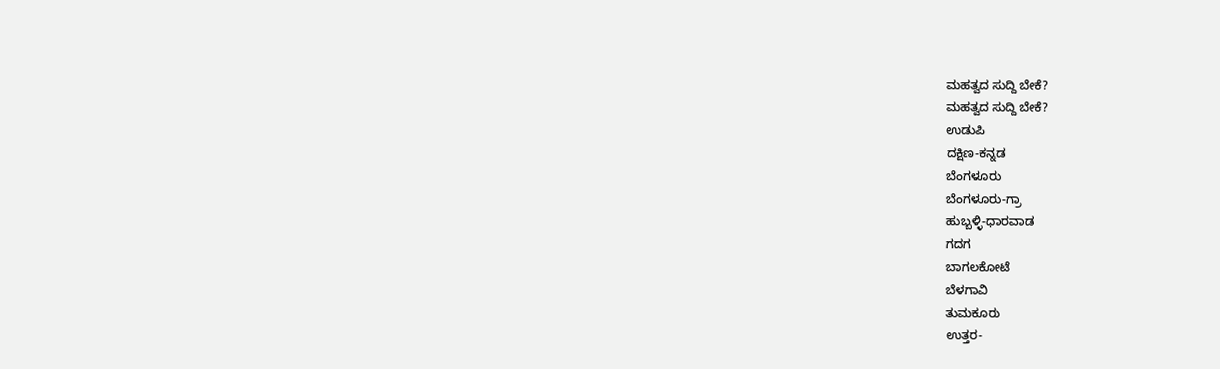ಮಹತ್ವದ ಸುದ್ದಿ ಬೇಕೆ?
ಮಹತ್ವದ ಸುದ್ದಿ ಬೇಕೆ?
ಉಡುಪಿ
ದಕ್ಷಿಣ-ಕನ್ನಡ
ಬೆಂಗಳೂರು
ಬೆಂಗಳೂರು-ಗ್ರಾ
ಹುಬ್ಬಳ್ಳಿ-ಧಾರವಾಡ
ಗದಗ
ಬಾಗಲಕೋಟೆ
ಬೆಳಗಾವಿ
ತುಮಕೂರು
ಉತ್ತರ-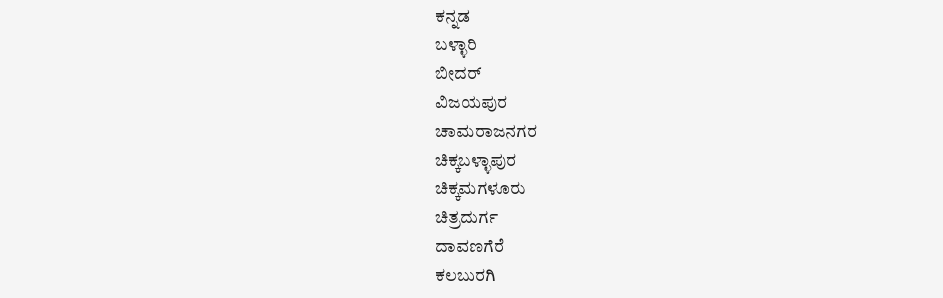ಕನ್ನಡ
ಬಳ್ಳಾರಿ
ಬೀದರ್
ವಿಜಯಪುರ
ಚಾಮರಾಜನಗರ
ಚಿಕ್ಕಬಳ್ಳಾಪುರ
ಚಿಕ್ಕಮಗಳೂರು
ಚಿತ್ರದುರ್ಗ
ದಾವಣಗೆರೆ
ಕಲಬುರಗಿ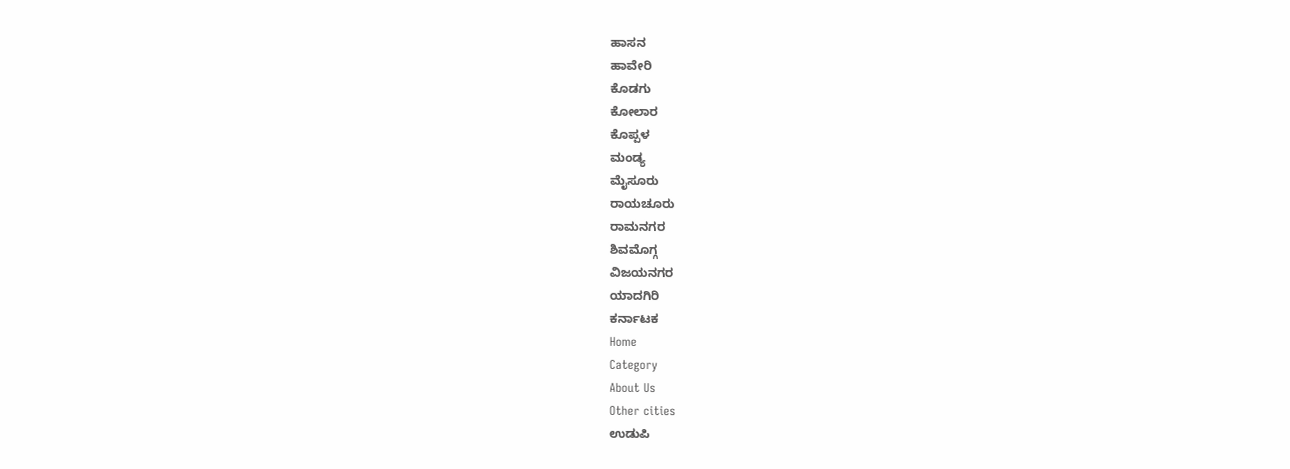ಹಾಸನ
ಹಾವೇರಿ
ಕೊಡಗು
ಕೋಲಾರ
ಕೊಪ್ಪಳ
ಮಂಡ್ಯ
ಮೈಸೂರು
ರಾಯಚೂರು
ರಾಮನಗರ
ಶಿವಮೊಗ್ಗ
ವಿಜಯನಗರ
ಯಾದಗಿರಿ
ಕರ್ನಾಟಕ
Home
Category
About Us
Other cities
ಉಡುಪಿ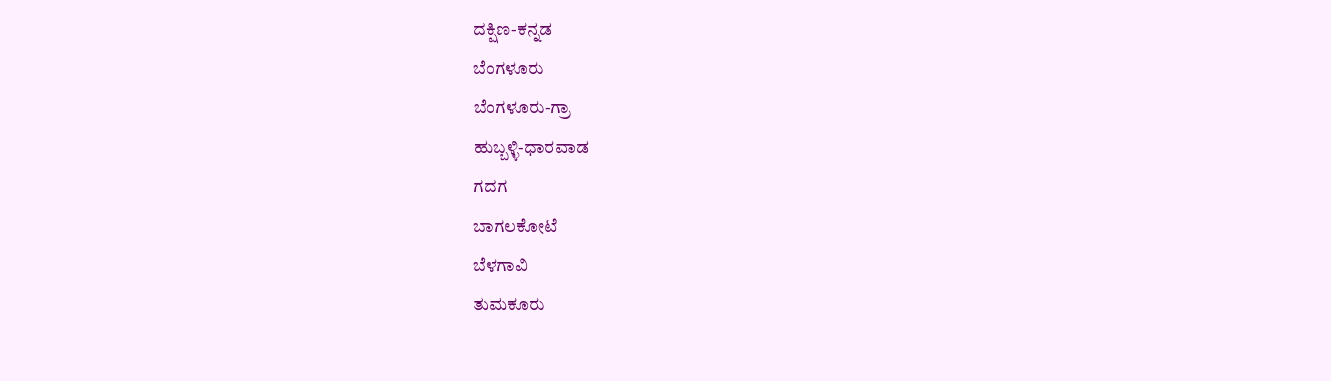ದಕ್ಷಿಣ-ಕನ್ನಡ
ಬೆಂಗಳೂರು
ಬೆಂಗಳೂರು-ಗ್ರಾ
ಹುಬ್ಬಳ್ಳಿ-ಧಾರವಾಡ
ಗದಗ
ಬಾಗಲಕೋಟೆ
ಬೆಳಗಾವಿ
ತುಮಕೂರು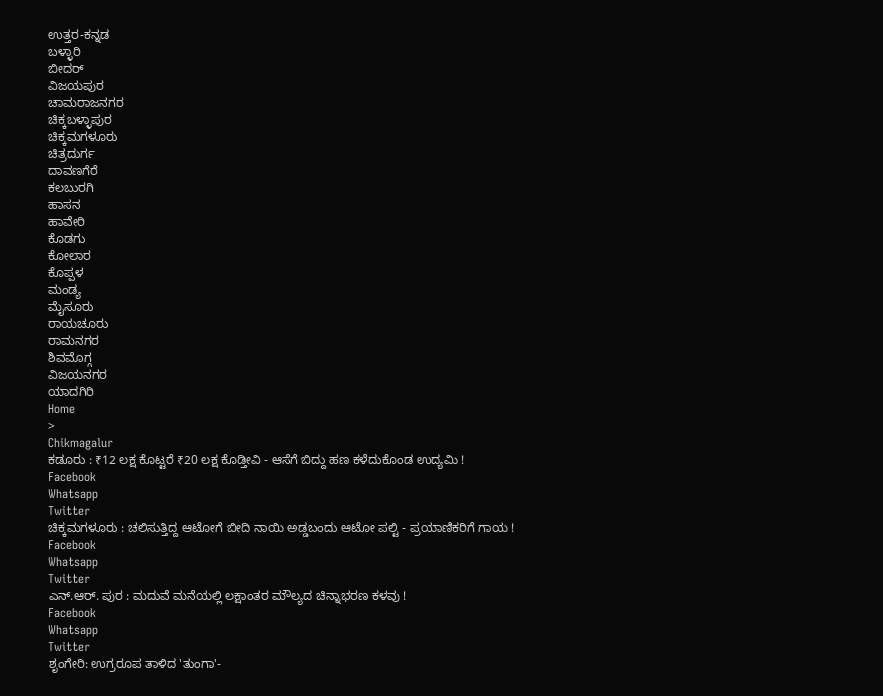ಉತ್ತರ-ಕನ್ನಡ
ಬಳ್ಳಾರಿ
ಬೀದರ್
ವಿಜಯಪುರ
ಚಾಮರಾಜನಗರ
ಚಿಕ್ಕಬಳ್ಳಾಪುರ
ಚಿಕ್ಕಮಗಳೂರು
ಚಿತ್ರದುರ್ಗ
ದಾವಣಗೆರೆ
ಕಲಬುರಗಿ
ಹಾಸನ
ಹಾವೇರಿ
ಕೊಡಗು
ಕೋಲಾರ
ಕೊಪ್ಪಳ
ಮಂಡ್ಯ
ಮೈಸೂರು
ರಾಯಚೂರು
ರಾಮನಗರ
ಶಿವಮೊಗ್ಗ
ವಿಜಯನಗರ
ಯಾದಗಿರಿ
Home
>
Chikmagalur
ಕಡೂರು : ₹12 ಲಕ್ಷ ಕೊಟ್ಟರೆ ₹20 ಲಕ್ಷ ಕೊಡ್ತೀವಿ - ಆಸೆಗೆ ಬಿದ್ದು ಹಣ ಕಳೆದುಕೊಂಡ ಉದ್ಯಮಿ !
Facebook
Whatsapp
Twitter
ಚಿಕ್ಕಮಗಳೂರು : ಚಲಿಸುತ್ತಿದ್ದ ಆಟೋಗೆ ಬೀದಿ ನಾಯಿ ಅಡ್ಡಬಂದು ಆಟೋ ಪಲ್ಟಿ - ಪ್ರಯಾಣಿಕರಿಗೆ ಗಾಯ !
Facebook
Whatsapp
Twitter
ಎನ್.ಆರ್. ಪುರ : ಮದುವೆ ಮನೆಯಲ್ಲಿ ಲಕ್ಷಾಂತರ ಮೌಲ್ಯದ ಚಿನ್ನಾಭರಣ ಕಳವು !
Facebook
Whatsapp
Twitter
ಶೃಂಗೇರಿ: ಉಗ್ರರೂಪ ತಾಳಿದ 'ತುಂಗಾ'-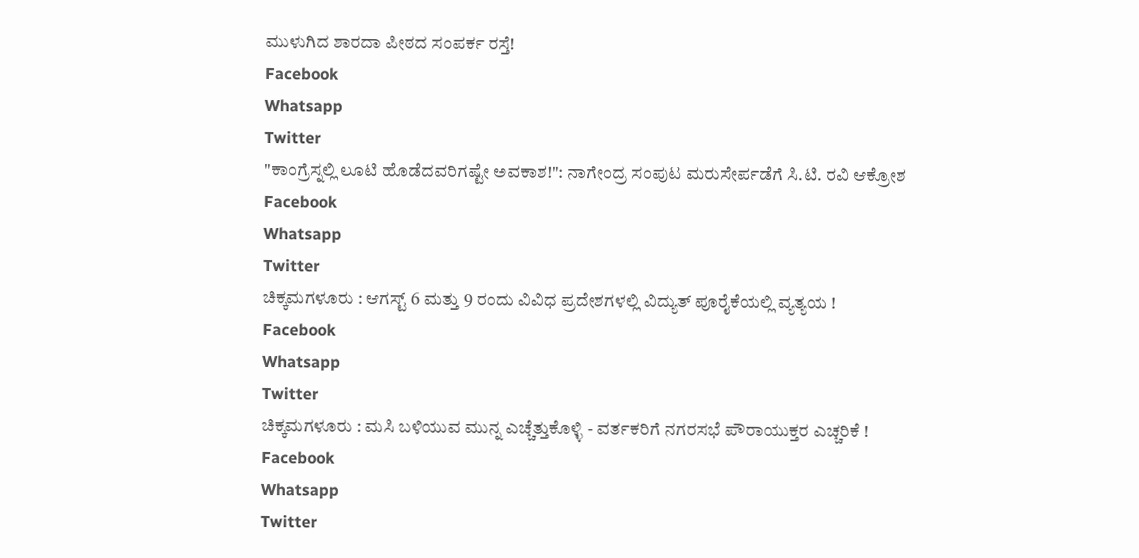ಮುಳುಗಿದ ಶಾರದಾ ಪೀಠದ ಸಂಪರ್ಕ ರಸ್ತೆ!
Facebook
Whatsapp
Twitter
"ಕಾಂಗ್ರೆಸ್ನಲ್ಲಿ ಲೂಟಿ ಹೊಡೆದವರಿಗಷ್ಟೇ ಅವಕಾಶ!": ನಾಗೇಂದ್ರ ಸಂಪುಟ ಮರುಸೇರ್ಪಡೆಗೆ ಸಿ.ಟಿ. ರವಿ ಆಕ್ರೋಶ
Facebook
Whatsapp
Twitter
ಚಿಕ್ಕಮಗಳೂರು : ಆಗಸ್ಟ್ 6 ಮತ್ತು 9 ರಂದು ವಿವಿಧ ಪ್ರದೇಶಗಳಲ್ಲಿ ವಿದ್ಯುತ್ ಪೂರೈಕೆಯಲ್ಲಿ ವ್ಯತ್ಯಯ !
Facebook
Whatsapp
Twitter
ಚಿಕ್ಕಮಗಳೂರು : ಮಸಿ ಬಳಿಯುವ ಮುನ್ನ ಎಚ್ಚೆತ್ತುಕೊಳ್ಳಿ - ವರ್ತಕರಿಗೆ ನಗರಸಭೆ ಪೌರಾಯುಕ್ತರ ಎಚ್ಚರಿಕೆ !
Facebook
Whatsapp
Twitter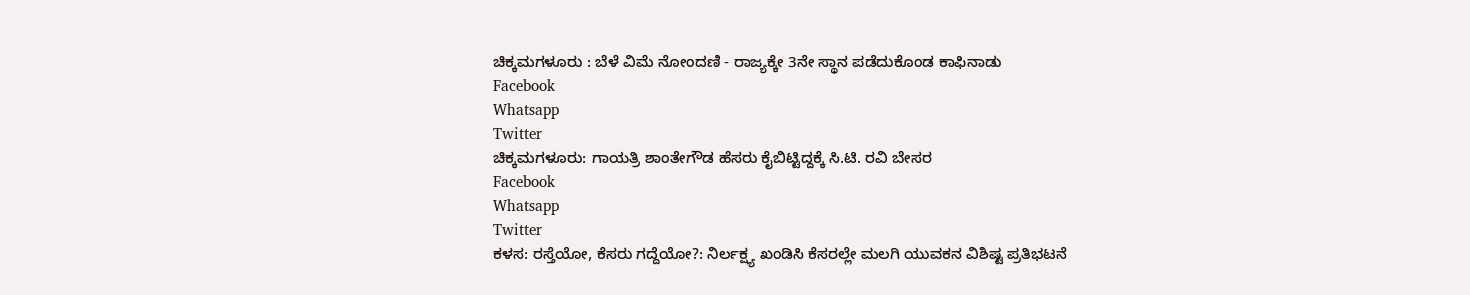ಚಿಕ್ಕಮಗಳೂರು : ಬೆಳೆ ವಿಮೆ ನೋಂದಣಿ - ರಾಜ್ಯಕ್ಕೇ 3ನೇ ಸ್ಥಾನ ಪಡೆದುಕೊಂಡ ಕಾಫಿನಾಡು
Facebook
Whatsapp
Twitter
ಚಿಕ್ಕಮಗಳೂರು: ಗಾಯತ್ರಿ ಶಾಂತೇಗೌಡ ಹೆಸರು ಕೈಬಿಟ್ಟಿದ್ದಕ್ಕೆ ಸಿ.ಟಿ. ರವಿ ಬೇಸರ
Facebook
Whatsapp
Twitter
ಕಳಸ: ರಸ್ತೆಯೋ, ಕೆಸರು ಗದ್ದೆಯೋ?: ನಿರ್ಲಕ್ಷ್ಯ ಖಂಡಿಸಿ ಕೆಸರಲ್ಲೇ ಮಲಗಿ ಯುವಕನ ವಿಶಿಷ್ಟ ಪ್ರತಿಭಟನೆ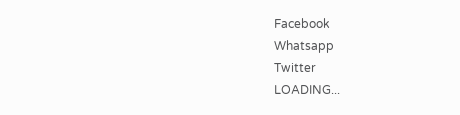Facebook
Whatsapp
Twitter
LOADING...